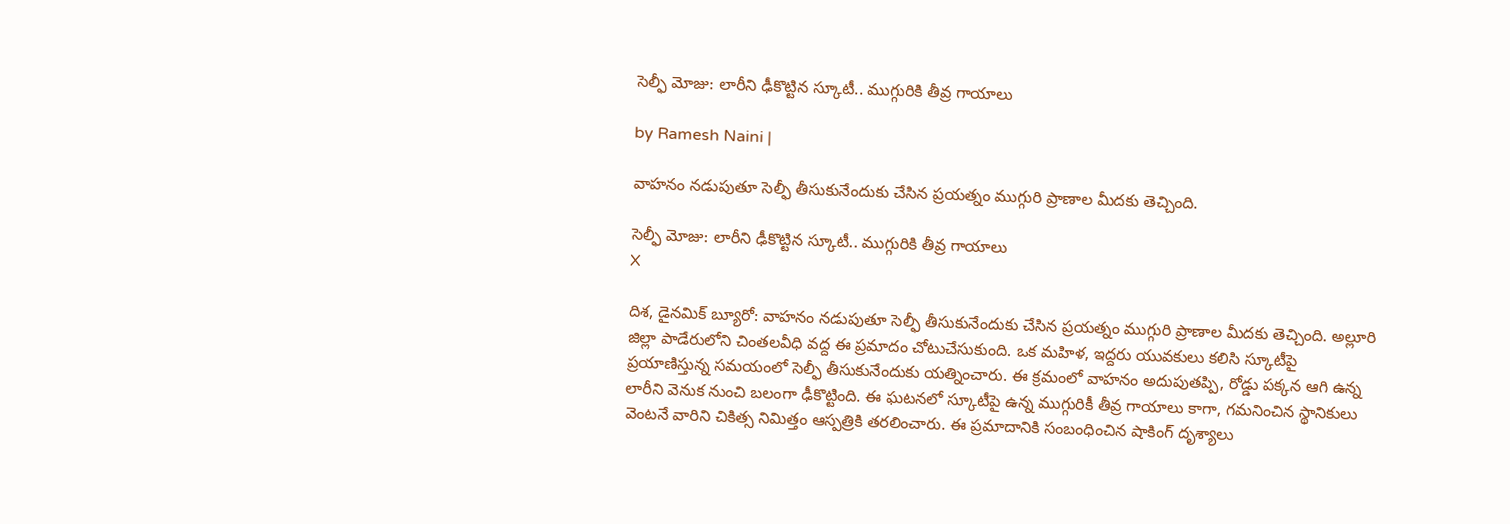సెల్ఫీ మోజు: లారీని ఢీకొట్టిన స్కూటీ.. ముగ్గురికి తీవ్ర గాయాలు

by Ramesh Naini |

వాహనం నడుపుతూ సెల్ఫీ తీసుకునేందుకు చేసిన ప్రయత్నం ముగ్గురి ప్రాణాల మీదకు తెచ్చింది.

సెల్ఫీ మోజు: లారీని ఢీకొట్టిన స్కూటీ.. ముగ్గురికి తీవ్ర గాయాలు
X

దిశ, డైనమిక్ బ్యూరో: వాహనం నడుపుతూ సెల్ఫీ తీసుకునేందుకు చేసిన ప్రయత్నం ముగ్గురి ప్రాణాల మీదకు తెచ్చింది. అల్లూరి జిల్లా పాడేరులోని చింతలవీధి వద్ద ఈ ప్రమాదం చోటుచేసుకుంది. ఒక మహిళ, ఇద్దరు యువకులు కలిసి స్కూటీపై ప్రయాణిస్తున్న సమయంలో సెల్ఫీ తీసుకునేందుకు యత్నించారు. ఈ క్రమంలో వాహనం అదుపుతప్పి, రోడ్డు పక్కన ఆగి ఉన్న లారీని వెనుక నుంచి బలంగా ఢీకొట్టింది. ఈ ఘటనలో స్కూటీపై ఉన్న ముగ్గురికీ తీవ్ర గాయాలు కాగా, గమనించిన స్థానికులు వెంటనే వారిని చికిత్స నిమిత్తం ఆస్పత్రికి తరలించారు. ఈ ప్రమాదానికి సంబంధించిన షాకింగ్ దృశ్యాలు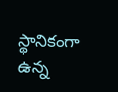స్థానికంగా ఉన్న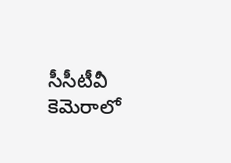సీసీటీవీ కెమెరాలో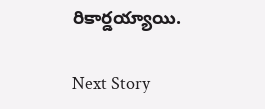రికార్డయ్యాయి.

Next Story